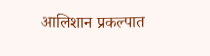आलिशान प्रकल्पात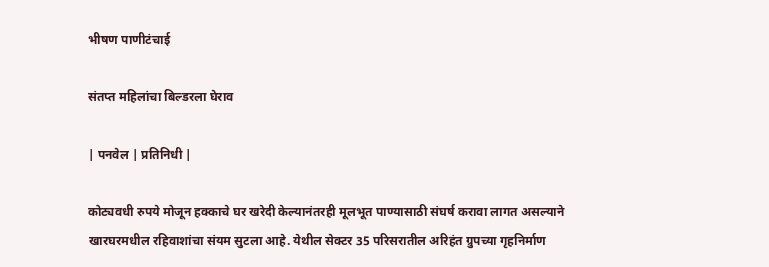भीषण पाणीटंचाई

संतप्त महिलांचा बिल्डरला घेराव

| पनवेल | प्रतिनिधी |

कोट्यवधी रुपये मोजून हक्काचे घर खरेदी केल्यानंतरही मूलभूत पाण्यासाठी संघर्ष करावा लागत असल्याने खारघरमधील रहिवाशांचा संयम सुटला आहे. येथील सेक्टर 35 परिसरातील अरिहंत ग्रुपच्या गृहनिर्माण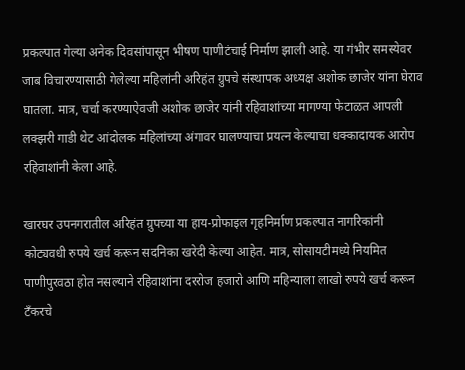प्रकल्पात गेल्या अनेक दिवसांपासून भीषण पाणीटंचाई निर्माण झाली आहे. या गंभीर समस्येवर जाब विचारण्यासाठी गेलेल्या महिलांनी अरिहंत ग्रुपचे संस्थापक अध्यक्ष अशोक छाजेर यांना घेराव घातला. मात्र, चर्चा करण्याऐवजी अशोक छाजेर यांनी रहिवाशांच्या मागण्या फेटाळत आपली लक्झरी गाडी थेट आंदोलक महिलांच्या अंगावर घालण्याचा प्रयत्न केल्याचा धक्कादायक आरोप रहिवाशांनी केला आहे.

खारघर उपनगरातील अरिहंत ग्रुपच्या या हाय-प्रोफाइल गृहनिर्माण प्रकल्पात नागरिकांनी कोट्यवधी रुपये खर्च करून सदनिका खरेदी केल्या आहेत. मात्र, सोसायटीमध्ये नियमित पाणीपुरवठा होत नसल्याने रहिवाशांना दररोज हजारो आणि महिन्याला लाखो रुपये खर्च करून टँकरचे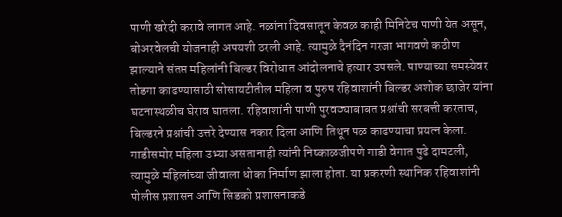पाणी खरेदी करावे लागत आहे. नळांना दिवसातून केवळ काही मिनिटेच पाणी येत असून, बोअरवेलची योजनाही अपयशी ठरली आहे. त्यामुळे दैनंदिन गरजा भागवणे कठीण झाल्याने संतप्त महिलांनी बिल्डर विरोधात आंदोलनाचे हत्यार उपसले. पाण्याच्या समस्येवर तोडगा काढण्यासाठी सोसायटीतील महिला व पुरुष रहिवाशांनी बिल्डर अशोक छाजेर यांना घटनास्थळीच घेराव घातला. रहिवाशांनी पाणी पुरवठ्याबाबत प्रश्नांची सरबत्ती करताच, बिल्डरने प्रश्नांची उत्तरे देण्यास नकार दिला आणि तिथून पळ काढण्याचा प्रयत्न केला. गाडीसमोर महिला उभ्या असतानाही त्यांनी निष्काळजीपणे गाडी वेगात पुढे दामटली, त्यामुळे महिलांच्या जीवाला धोका निर्माण झाला होता. या प्रकरणी स्थानिक रहिवाशांनी पोलीस प्रशासन आणि सिडको प्रशासनाकडे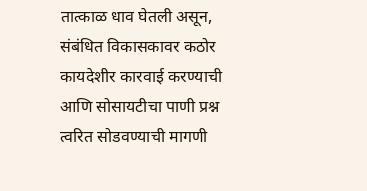तात्काळ धाव घेतली असून, संबंधित विकासकावर कठोर कायदेशीर कारवाई करण्याची आणि सोसायटीचा पाणी प्रश्न त्वरित सोडवण्याची मागणी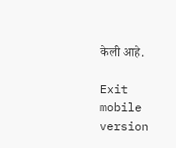केली आहे.

Exit mobile version